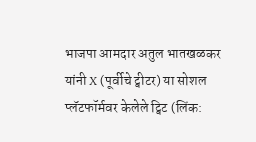भाजपा आमदार अतुल भातखळकर यांनी X (पूर्वीचे ट्वीटर) या सोशल प्लॅटफॉर्मवर केलेले ट्विट (लिंक: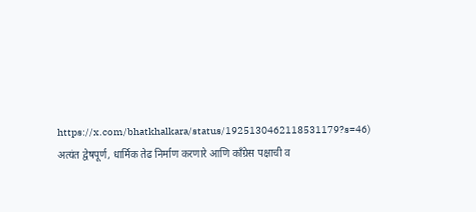https://x.com/bhatkhalkara/status/1925130462118531179?s=46) अत्यंत द्वेषपूर्ण, धार्मिक तेढ निर्माण करणारे आणि काँग्रेस पक्षाची व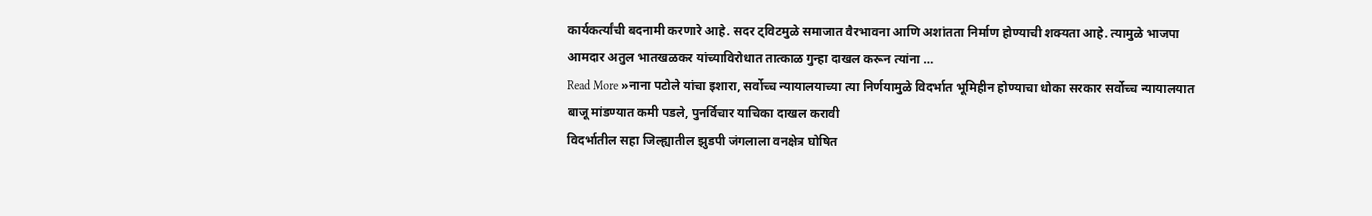कार्यकर्त्यांची बदनामी करणारे आहे. सदर ट्विटमुळे समाजात वैरभावना आणि अशांतता निर्माण होण्याची शक्यता आहे. त्यामुळे भाजपा आमदार अतुल भातखळकर यांच्याविरोधात तात्काळ गुन्हा दाखल करून त्यांना …
Read More »नाना पटोले यांचा इशारा, सर्वोच्च न्यायालयाच्या त्या निर्णयामुळे विदर्भात भूमिहीन होण्याचा धोका सरकार सर्वोच्च न्यायालयात बाजू मांडण्यात कमी पडले, पुनर्विचार याचिका दाखल करावी
विदर्भातील सहा जिल्ह्यातील झुडपी जंगलाला वनक्षेत्र घोषित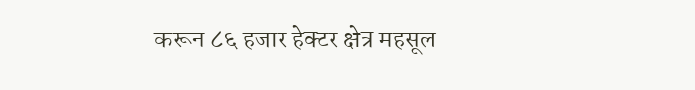करून ८६ हजार हेक्टर क्षेत्र महसूल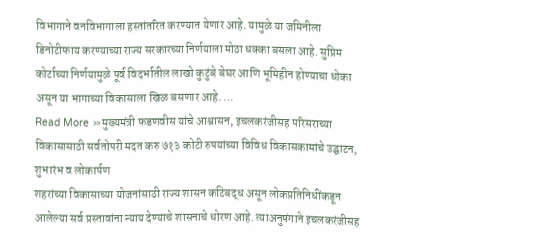विभागाने वनविभागाला हस्तांतरित करण्यात येणार आहे. यामुळे या जमिनीला डिनोटीफाय करण्याच्या राज्य सरकारच्या निर्णयाला मोठा धक्का बसला आहे. सुप्रिम कोर्टाच्या निर्णयामुळे पूर्व विदर्भातील लाखो कुटुंबे बेघर आणि भूमिहीन होण्याचा धोका असून या भागाच्या विकासाला खिळ बसणार आहे. …
Read More »मुख्यमंत्री फडणवीस यांचे आश्वासन, इचलकरंजीसह परिसराच्या विकासासाठी सर्वतोपरी मदत करु ७१३ कोटी रुपयांच्या विविध विकासकामांचे उद्घाटन, शुभारंभ व लोकार्पण
शहरांच्या विकासाच्या योजनांसाठी राज्य शासन कटिबद्ध असून लोकप्रतिनिधींकडून आलेल्या सर्व प्रस्तावांना न्याय देण्याचे शासनाचे धोरण आहे. त्याअनुषंगाने इचलकरंजीसह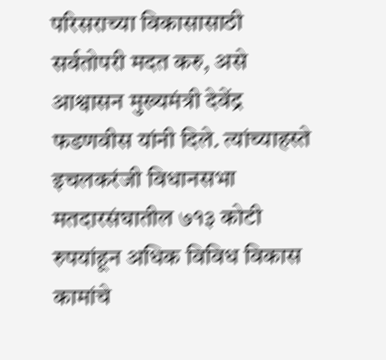परिसराच्या विकासासाठी सर्वतोपरी मदत करु, असे आश्वासन मुख्यमंत्री देवेंद्र फडणवीस यांनी दिले. त्यांच्याहस्ते इचलकरंजी विधानसभा मतदारसंघातील ७१३ कोटी रुपयांहून अधिक विविध विकास कामांचे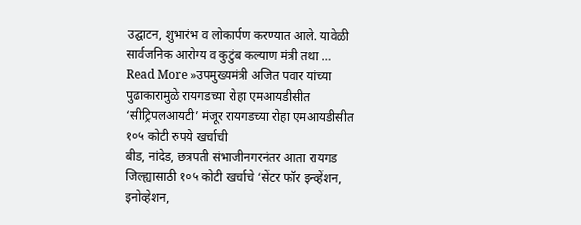उद्घाटन, शुभारंभ व लोकार्पण करण्यात आले. यावेळी सार्वजनिक आरोग्य व कुटुंब कल्याण मंत्री तथा …
Read More »उपमुख्यमंत्री अजित पवार यांच्या पुढाकारामुळे रायगडच्या रोहा एमआयडीसीत ‘सीट्रिपलआयटी’ मंजूर रायगडच्या रोहा एमआयडीसीत १०५ कोटी रुपये खर्चाची
बीड, नांदेड, छत्रपती संभाजीनगरनंतर आता रायगड जिल्ह्यासाठी १०५ कोटी खर्चाचे ‘सेंटर फॉर इन्व्हेंशन, इनोव्हेशन,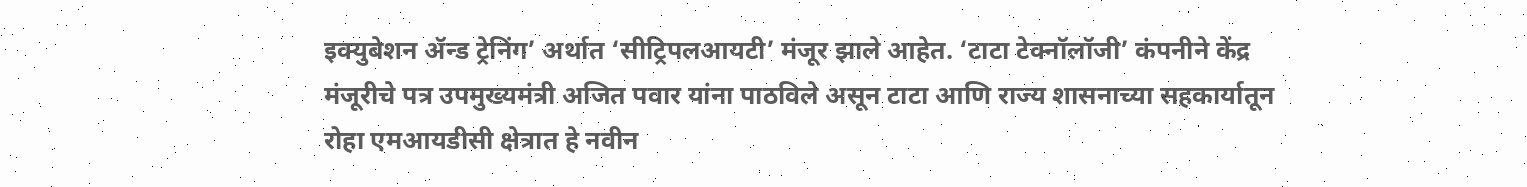इक्युबेशन ॲन्ड ट्रेनिंग’ अर्थात ‘सीट्रिपलआयटी’ मंजूर झाले आहेत. ‘टाटा टेक्नॉलॉजी’ कंपनीने केंद्र मंजूरीचे पत्र उपमुख्यमंत्री अजित पवार यांना पाठविले असून टाटा आणि राज्य शासनाच्या सहकार्यातून रोहा एमआयडीसी क्षेत्रात हे नवीन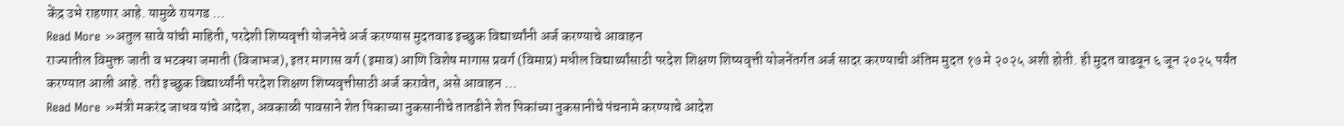केंद्र उभे राहणार आहे. यामुळे रायगड …
Read More »अतुल सावे यांची माहिती, परदेशी शिष्यवृत्ती योजनेचे अर्ज करण्यास मुदतवाढ इच्छुक विद्यार्थ्यांनी अर्ज करण्याचे आवाहन
राज्यातील विमुक्त जाती व भटक्या जमाती (विजाभज), इतर मागास वर्ग (इमाव) आणि विशेष मागास प्रवर्ग (विमाप्र) मधील विद्यार्थ्यांसाठी परदेश शिक्षण शिष्यवृत्ती योजनेंतर्गत अर्ज सादर करण्याची अंतिम मुदत १७ मे २०२५ अशी होती. ही मुदत वाढवून ६ जून २०२५ पर्यंत करण्यात आली आहे. तरी इच्छुक विद्यार्थ्यांनी परदेश शिक्षण शिष्यवृत्तीसाठी अर्ज करावेत, असे आवाहन …
Read More »मंत्री मकरंद जाधव यांचे आदेश, अवकाळी पावसाने शेत पिकाच्या नुकसानीचे तातडीने शेत पिकांच्या नुकसानीचे पंचनामे करण्याचे आदेश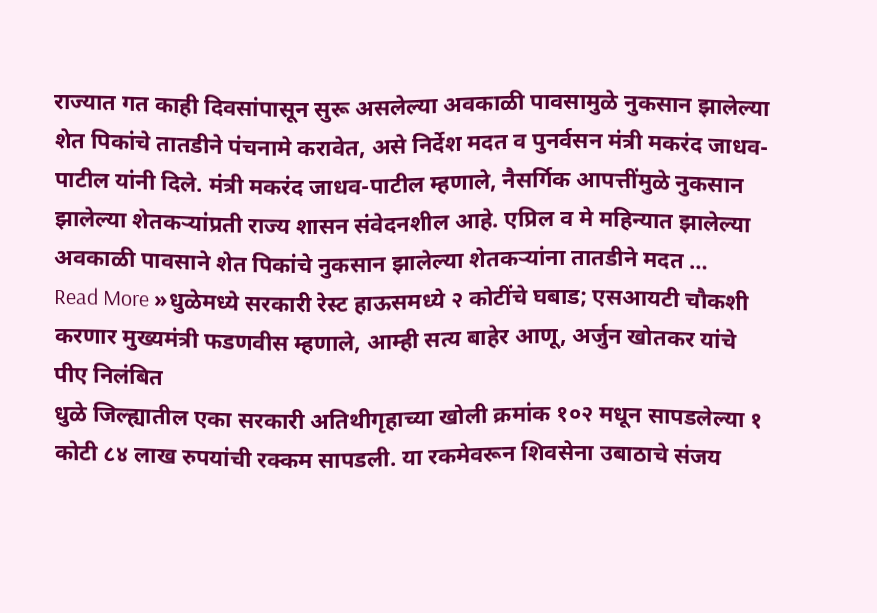राज्यात गत काही दिवसांपासून सुरू असलेल्या अवकाळी पावसामुळे नुकसान झालेल्या शेत पिकांचे तातडीने पंचनामे करावेत, असे निर्देश मदत व पुनर्वसन मंत्री मकरंद जाधव-पाटील यांनी दिले. मंत्री मकरंद जाधव-पाटील म्हणाले, नैसर्गिक आपत्तींमुळे नुकसान झालेल्या शेतकऱ्यांप्रती राज्य शासन संवेदनशील आहे. एप्रिल व मे महिन्यात झालेल्या अवकाळी पावसाने शेत पिकांचे नुकसान झालेल्या शेतकऱ्यांना तातडीने मदत …
Read More »धुळेमध्ये सरकारी रेस्ट हाऊसमध्ये २ कोटींचे घबाड; एसआयटी चौकशी करणार मुख्यमंत्री फडणवीस म्हणाले, आम्ही सत्य बाहेर आणू, अर्जुन खोतकर यांचे पीए निलंबित
धुळे जिल्ह्यातील एका सरकारी अतिथीगृहाच्या खोली क्रमांक १०२ मधून सापडलेल्या १ कोटी ८४ लाख रुपयांची रक्कम सापडली. या रकमेवरून शिवसेना उबाठाचे संजय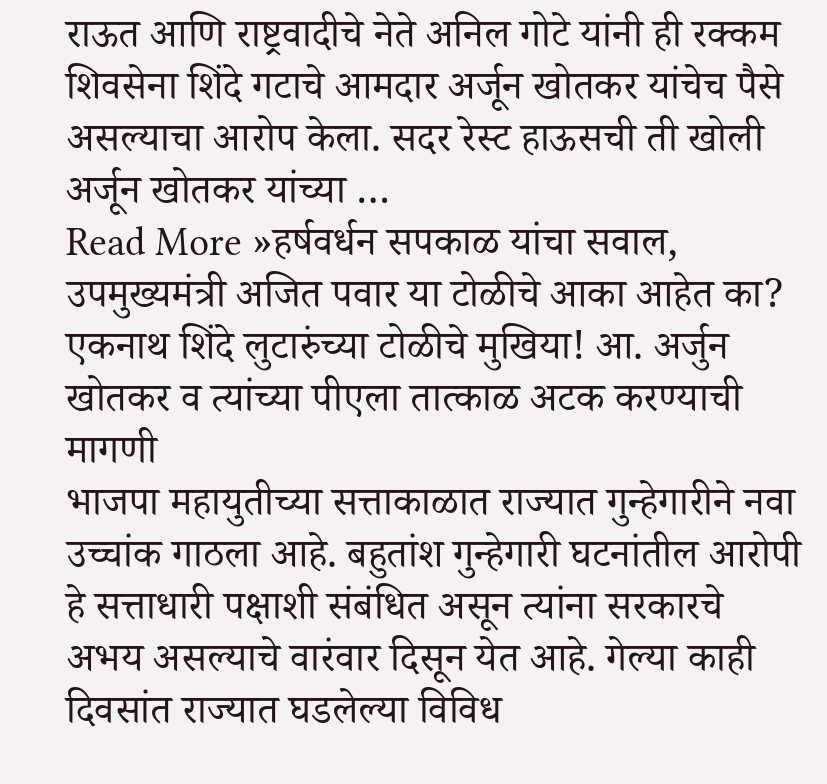राऊत आणि राष्ट्रवादीचे नेते अनिल गोटे यांनी ही रक्कम शिवसेना शिंदे गटाचे आमदार अर्जून खोतकर यांचेच पैसे असल्याचा आरोप केला. सदर रेस्ट हाऊसची ती खोली अर्जून खोतकर यांच्या …
Read More »हर्षवर्धन सपकाळ यांचा सवाल, उपमुख्यमंत्री अजित पवार या टोळीचे आका आहेत का? एकनाथ शिंदे लुटारुंच्या टोळीचे मुखिया! आ. अर्जुन खोतकर व त्यांच्या पीएला तात्काळ अटक करण्याची मागणी
भाजपा महायुतीच्या सत्ताकाळात राज्यात गुन्हेगारीने नवा उच्चांक गाठला आहे. बहुतांश गुन्हेगारी घटनांतील आरोपी हे सत्ताधारी पक्षाशी संबंधित असून त्यांना सरकारचे अभय असल्याचे वारंवार दिसून येत आहे. गेल्या काही दिवसांत राज्यात घडलेल्या विविध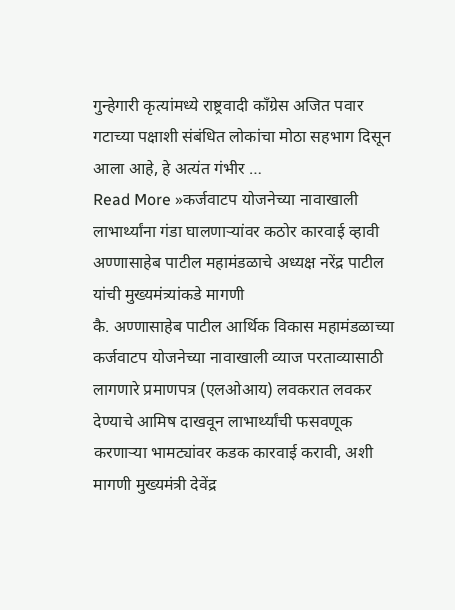गुन्हेगारी कृत्यांमध्ये राष्ट्रवादी काँग्रेस अजित पवार गटाच्या पक्षाशी संबंधित लोकांचा मोठा सहभाग दिसून आला आहे, हे अत्यंत गंभीर …
Read More »कर्जवाटप योजनेच्या नावाखाली लाभार्थ्यांना गंडा घालणाऱ्यांवर कठोर कारवाई व्हावी अण्णासाहेब पाटील महामंडळाचे अध्यक्ष नरेंद्र पाटील यांची मुख्यमंत्र्यांकडे मागणी
कै. अण्णासाहेब पाटील आर्थिक विकास महामंडळाच्या कर्जवाटप योजनेच्या नावाखाली व्याज परताव्यासाठी लागणारे प्रमाणपत्र (एलओआय) लवकरात लवकर देण्याचे आमिष दाखवून लाभार्थ्यांची फसवणूक करणाऱ्या भामट्यांवर कडक कारवाई करावी, अशी मागणी मुख्यमंत्री देवेंद्र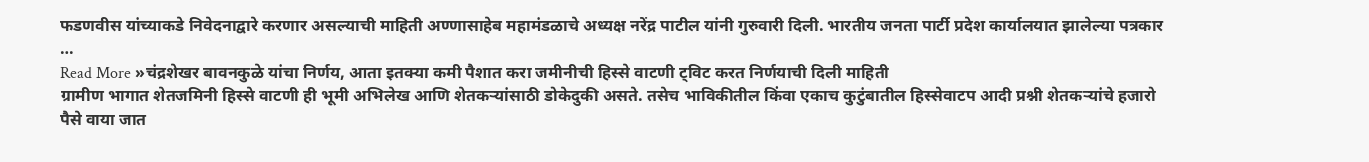फडणवीस यांच्याकडे निवेदनाद्वारे करणार असल्याची माहिती अण्णासाहेब महामंडळाचे अध्यक्ष नरेंद्र पाटील यांनी गुरुवारी दिली. भारतीय जनता पार्टी प्रदेश कार्यालयात झालेल्या पत्रकार …
Read More »चंद्रशेखर बावनकुळे यांचा निर्णय, आता इतक्या कमी पैशात करा जमीनीची हिस्से वाटणी ट्विट करत निर्णयाची दिली माहिती
ग्रामीण भागात शेतजमिनी हिस्से वाटणी ही भूमी अभिलेख आणि शेतकऱ्यांसाठी डोकेदुकी असते. तसेच भाविकीतील किंवा एकाच कुटुंबातील हिस्सेवाटप आदी प्रश्नी शेतकऱ्यांचे हजारो पैसे वाया जात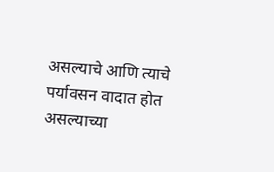असल्याचे आणि त्याचे पर्यावसन वादात होत असल्याच्या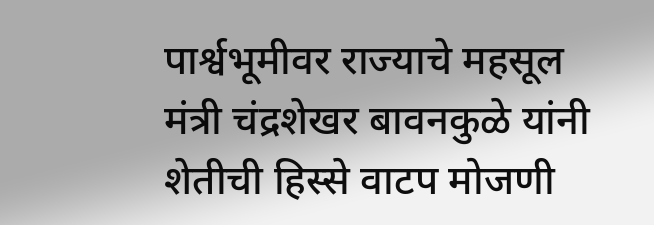पार्श्वभूमीवर राज्याचे महसूल मंत्री चंद्रशेखर बावनकुळे यांनी शेतीची हिस्से वाटप मोजणी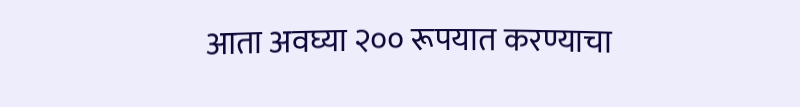आता अवघ्या २०० रूपयात करण्याचा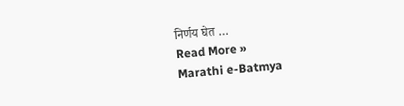निर्णय घेत …
Read More »
Marathi e-Batmya